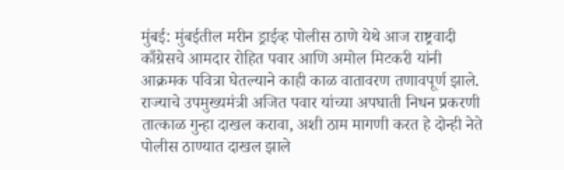मुंबई: मुंबईतील मरीन ड्राईव्ह पोलीस ठाणे येथे आज राष्ट्रवादी काँग्रेसचे आमदार रोहित पवार आणि अमोल मिटकरी यांनी आक्रमक पवित्रा घेतल्याने काही काळ वातावरण तणावपूर्ण झाले.
राज्याचे उपमुख्यमंत्री अजित पवार यांच्या अपघाती निधन प्रकरणी तात्काळ गुन्हा दाखल करावा, अशी ठाम मागणी करत हे दोन्ही नेते पोलीस ठाण्यात दाखल झाले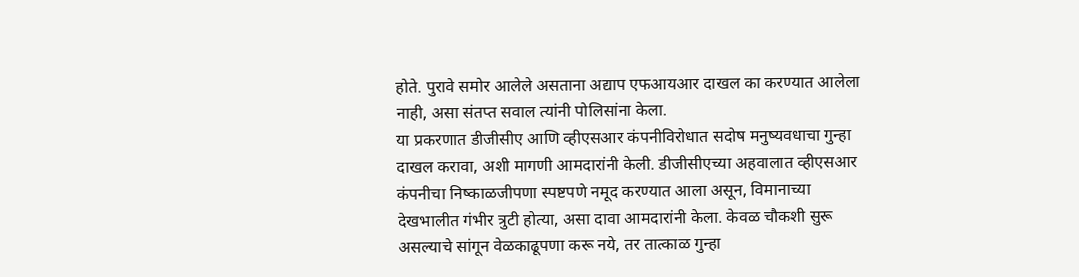होते. पुरावे समोर आलेले असताना अद्याप एफआयआर दाखल का करण्यात आलेला नाही, असा संतप्त सवाल त्यांनी पोलिसांना केला.
या प्रकरणात डीजीसीए आणि व्हीएसआर कंपनीविरोधात सदोष मनुष्यवधाचा गुन्हा दाखल करावा, अशी मागणी आमदारांनी केली. डीजीसीएच्या अहवालात व्हीएसआर कंपनीचा निष्काळजीपणा स्पष्टपणे नमूद करण्यात आला असून, विमानाच्या देखभालीत गंभीर त्रुटी होत्या, असा दावा आमदारांनी केला. केवळ चौकशी सुरू असल्याचे सांगून वेळकाढूपणा करू नये, तर तात्काळ गुन्हा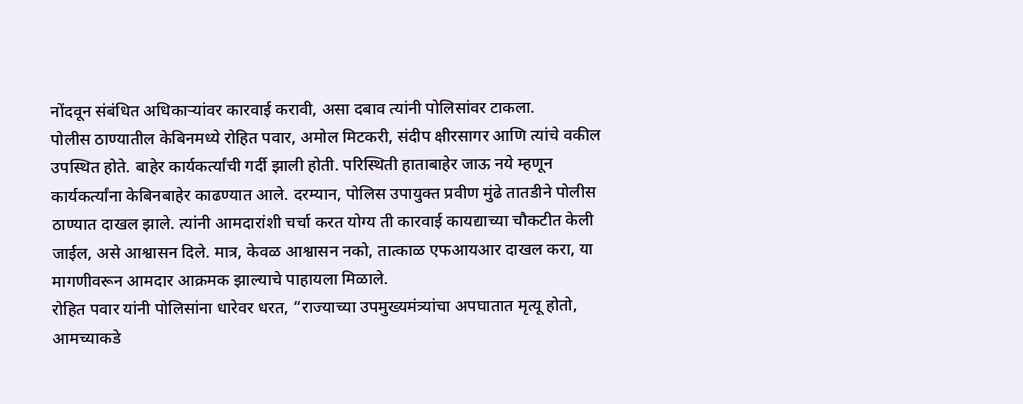नोंदवून संबंधित अधिकाऱ्यांवर कारवाई करावी, असा दबाव त्यांनी पोलिसांवर टाकला.
पोलीस ठाण्यातील केबिनमध्ये रोहित पवार, अमोल मिटकरी, संदीप क्षीरसागर आणि त्यांचे वकील उपस्थित होते. बाहेर कार्यकर्त्यांची गर्दी झाली होती. परिस्थिती हाताबाहेर जाऊ नये म्हणून कार्यकर्त्यांना केबिनबाहेर काढण्यात आले. दरम्यान, पोलिस उपायुक्त प्रवीण मुंढे तातडीने पोलीस ठाण्यात दाखल झाले. त्यांनी आमदारांशी चर्चा करत योग्य ती कारवाई कायद्याच्या चौकटीत केली जाईल, असे आश्वासन दिले. मात्र, केवळ आश्वासन नको, तात्काळ एफआयआर दाखल करा, या मागणीवरून आमदार आक्रमक झाल्याचे पाहायला मिळाले.
रोहित पवार यांनी पोलिसांना धारेवर धरत, “राज्याच्या उपमुख्यमंत्र्यांचा अपघातात मृत्यू होतो, आमच्याकडे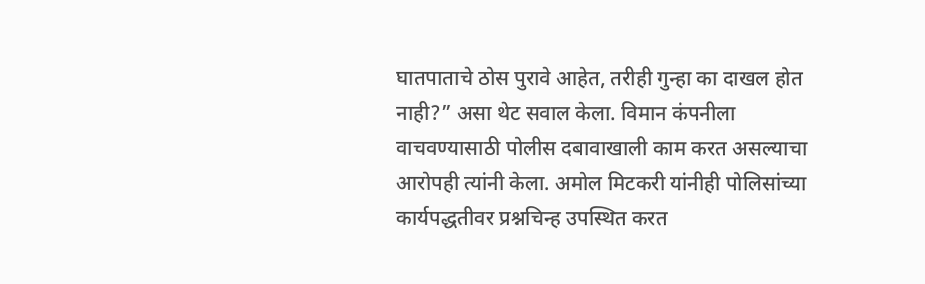घातपाताचे ठोस पुरावे आहेत, तरीही गुन्हा का दाखल होत नाही?” असा थेट सवाल केला. विमान कंपनीला वाचवण्यासाठी पोलीस दबावाखाली काम करत असल्याचा आरोपही त्यांनी केला. अमोल मिटकरी यांनीही पोलिसांच्या कार्यपद्धतीवर प्रश्नचिन्ह उपस्थित करत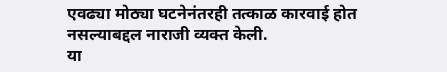एवढ्या मोठ्या घटनेनंतरही तत्काळ कारवाई होत नसल्याबद्दल नाराजी व्यक्त केली.
या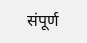संपूर्ण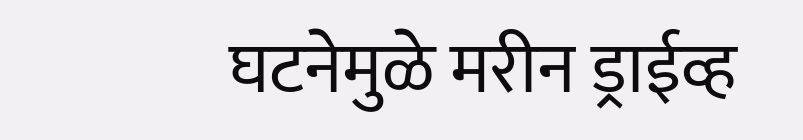घटनेमुळे मरीन ड्राईव्ह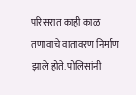परिसरात काही काळ तणावाचे वातावरण निर्माण झाले होते. पोलिसांनी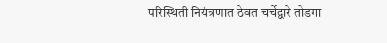परिस्थिती नियंत्रणात ठेवत चर्चेद्वारे तोडगा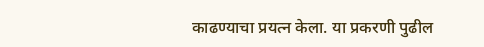काढण्याचा प्रयत्न केला. या प्रकरणी पुढील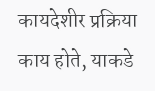कायदेशीर प्रक्रिया काय होते, याकडे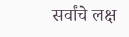सर्वांचे लक्ष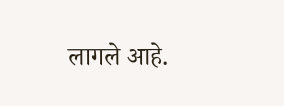लागले आहे.